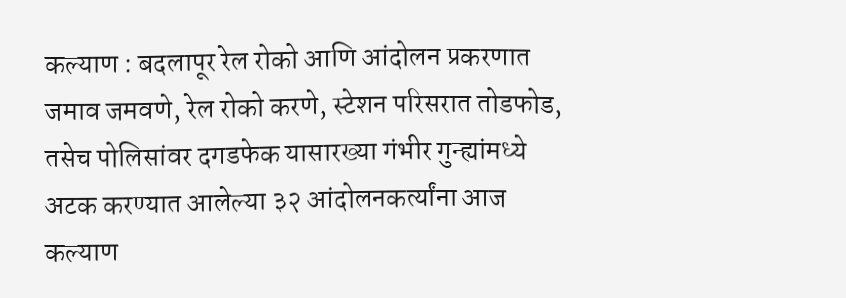कल्याण : बदलापूर रेल रोको आणि आंदोलन प्रकरणात जमाव जमवणे, रेल रोको करणे, स्टेशन परिसरात तोडफोड, तसेच पोलिसांवर दगडफेक यासारख्या गंभीर गुन्ह्यांमध्ये अटक करण्यात आलेल्या ३२ आंदोलनकर्त्यांना आज कल्याण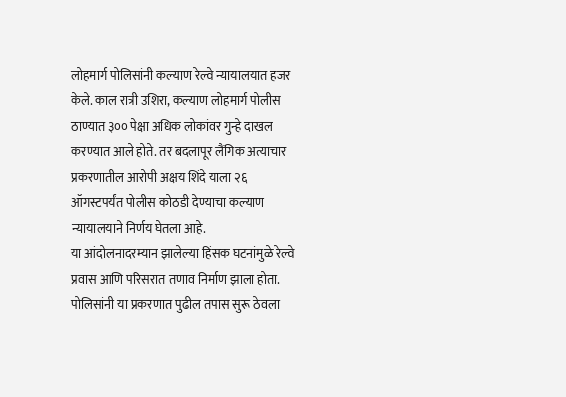लोहमार्ग पोलिसांनी कल्याण रेल्वे न्यायालयात हजर केले. काल रात्री उशिरा, कल्याण लोहमार्ग पोलीस ठाण्यात ३०० पेक्षा अधिक लोकांवर गुन्हे दाखल करण्यात आले होते. तर बदलापूर लैंगिक अत्याचार प्रकरणातील आरोपी अक्षय शिंदे याला २६ ऑगस्टपर्यंत पोलीस कोठडी देण्याचा कल्याण न्यायालयाने निर्णय घेतला आहे.
या आंदोलनादरम्यान झालेल्या हिंसक घटनांमुळे रेल्वे प्रवास आणि परिसरात तणाव निर्माण झाला होता. पोलिसांनी या प्रकरणात पुढील तपास सुरू ठेवला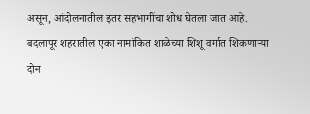असून, आंदोलनातील इतर सहभागींचा शोध घेतला जात आहे.
बदलापूर शहरातील एका नामांकित शाळेच्या शिशू वर्गात शिकणाऱ्या दोन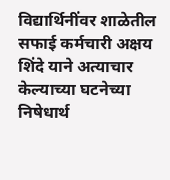विद्यार्थिनींवर शाळेतील सफाई कर्मचारी अक्षय शिंदे याने अत्याचार केल्याच्या घटनेच्या निषेधार्थ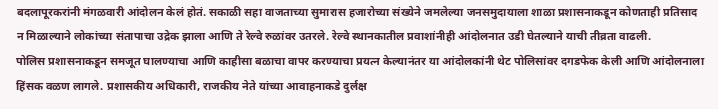बदलापूरकरांनी मंगळवारी आंदोलन केलं होतं. सकाळी सहा वाजताच्या सुमारास हजारोच्या संख्येने जमलेल्या जनसमुदायाला शाळा प्रशासनाकडून कोणताही प्रतिसाद न मिळाल्याने लोकांच्या संतापाचा उद्रेक झाला आणि ते रेल्वे रुळांवर उतरले. रेल्वे स्थानकातील प्रवाशांनीही आंदोलनात उडी घेतल्याने याची तीव्रता वाढली.
पोलिस प्रशासनाकडून समजूत घालण्याचा आणि काहीसा बळाचा वापर करण्याचा प्रयत्न केल्यानंतर या आंदोलकांनी थेट पोलिसांवर दगडफेक केली आणि आंदोलनाला हिंसक वळण लागले. प्रशासकीय अधिकारी, राजकीय नेते यांच्या आवाहनाकडे दुर्लक्ष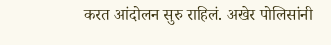करत आंदोलन सुरु राहिलं. अखेर पोलिसांनी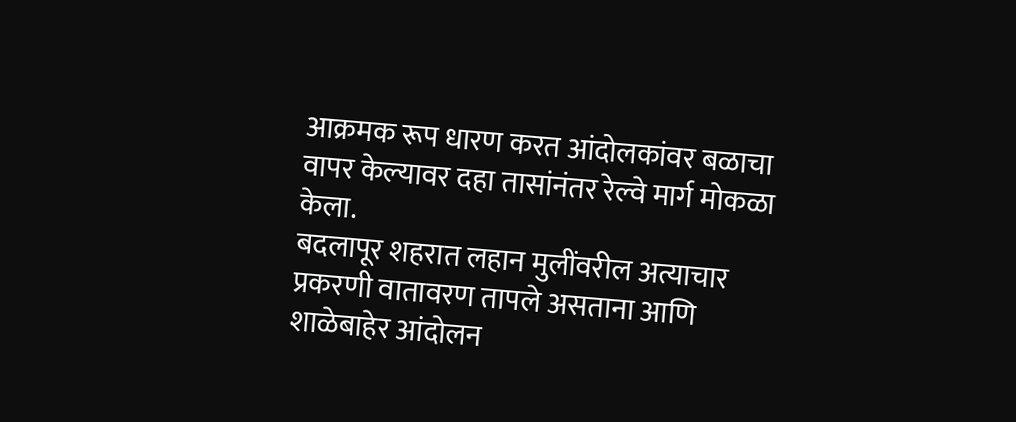आक्रमक रूप धारण करत आंदोलकांवर बळाचा वापर केल्यावर दहा तासांनंतर रेल्वे मार्ग मोकळा केला.
बदलापूर शहरात लहान मुलींवरील अत्याचार प्रकरणी वातावरण तापले असताना आणि शाळेबाहेर आंदोलन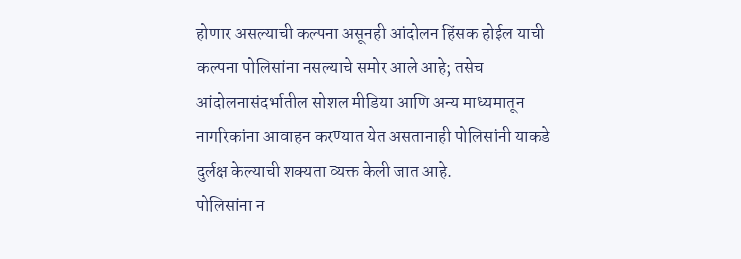होणार असल्याची कल्पना असूनही आंदोलन हिंसक होईल याची कल्पना पोलिसांना नसल्याचे समोर आले आहे; तसेच आंदोलनासंदर्भातील सोशल मीडिया आणि अन्य माध्यमातून नागरिकांना आवाहन करण्यात येत असतानाही पोलिसांनी याकडे दुर्लक्ष केल्याची शक्यता व्यक्त केली जात आहे.
पोलिसांना न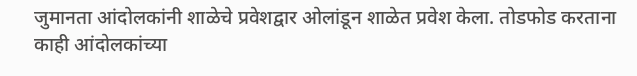जुमानता आंदोलकांनी शाळेचे प्रवेशद्वार ओलांडून शाळेत प्रवेश केला. तोडफोड करताना काही आंदोलकांच्या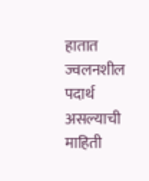हातात ज्वलनशील पदार्थ असल्याची माहिती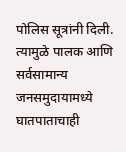पोलिस सूत्रांनी दिली. त्यामुळे पालक आणि सर्वसामान्य जनसमुदायामध्ये घातपाताचाही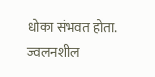धोका संभवत होता. ज्वलनशील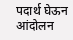पदार्थ घेऊन आंदोलन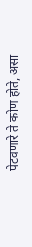पेटवणारे ते कोण होते, असा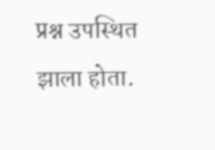प्रश्न उपस्थित झाला होता.